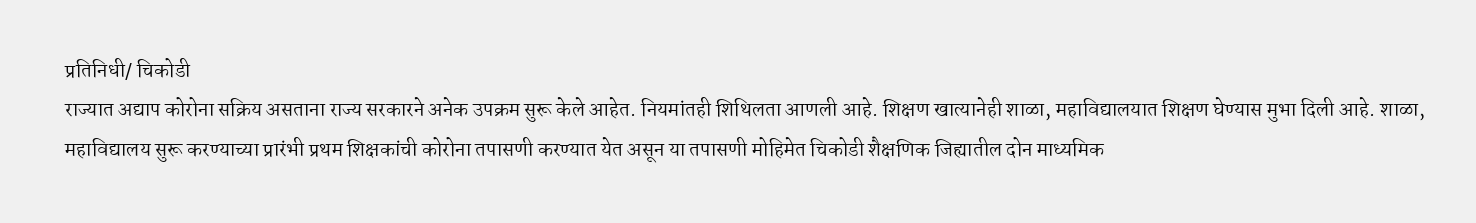प्रतिनिधी/ चिकोडी
राज्यात अद्याप कोरोना सक्रिय असताना राज्य सरकारने अनेक उपक्रम सुरू केले आहेत. नियमांतही शिथिलता आणली आहे. शिक्षण खात्यानेही शाळा, महाविद्यालयात शिक्षण घेण्यास मुभा दिली आहे. शाळा, महाविद्यालय सुरू करण्याच्या प्रारंभी प्रथम शिक्षकांची कोरोना तपासणी करण्यात येत असून या तपासणी मोहिमेत चिकोडी शैक्षणिक जिह्यातील दोन माध्यमिक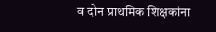व दोन प्राथमिक शिक्षकांना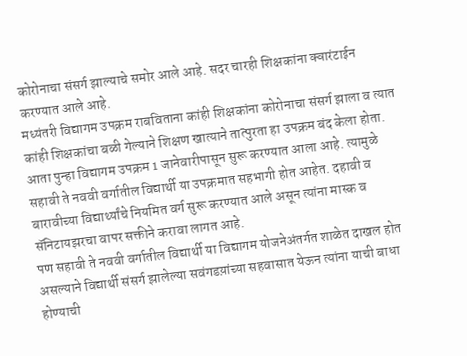कोरोनाचा संसर्ग झाल्याचे समोर आले आहे. सदर चारही शिक्षकांना क्वारंटाईन करण्यात आले आहे.
मध्यंतरी विद्यागम उपक्रम राबविताना कांही शिक्षकांना कोरोनाचा संसर्ग झाला व त्यात कांही शिक्षकांचा बळी गेल्याने शिक्षण खात्याने तात्पुरता हा उपक्रम बंद केला होता. आता पुन्हा विद्यागम उपक्रम 1 जानेवारीपासून सुरू करण्यात आला आहे. त्यामुळे सहावी ते नववी वर्गातील विद्यार्थी या उपक्रमात सहभागी होत आहेत. दहावी व बारावीच्या विद्यार्थ्यांचे नियमित वर्ग सुरू करण्यात आले असून त्यांना मास्क व सॅनिटायझरचा वापर सक्तीने करावा लागत आहे.
पण सहावी ते नववी वर्गातील विद्यार्थी या विद्यागम योजनेअंतर्गत शाळेत दाखल होत असल्याने विद्यार्थी संसर्ग झालेल्या सवंगडय़ांच्या सहवासात येऊन त्यांना याची बाधा होण्याची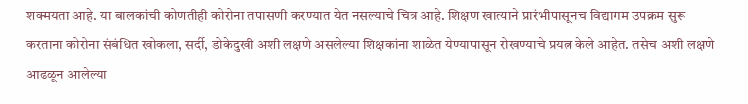शक्मयता आहे. या बालकांची कोणतीही कोरोना तपासणी करण्यात येत नसल्याचे चित्र आहे. शिक्षण खात्याने प्रारंभीपासूनच विद्यागम उपक्रम सुरू करताना कोरोना संबंधित खोकला, सर्दी, डोकेदुखी अशी लक्षणे असलेल्या शिक्षकांना शाळेत येण्यापासून रोखण्याचे प्रयत्न केले आहेत. तसेच अशी लक्षणे आढळून आलेल्या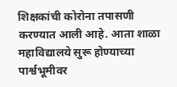शिक्षकांची कोरोना तपासणी करण्यात आली आहे. आता शाळा महाविद्यालये सुरू होण्याच्या पार्श्वभूमीवर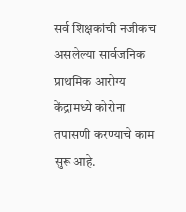सर्व शिक्षकांची नजीकच असलेल्या सार्वजनिक प्राथमिक आरोग्य केंद्रामध्ये कोरोना तपासणी करण्याचे काम सुरू आहे.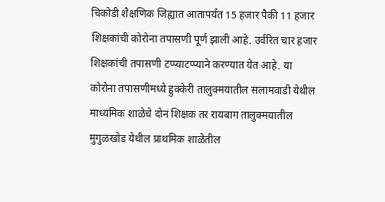चिकोडी शैक्षणिक जिह्यात आतापर्यंत 15 हजार पैकी 11 हजार शिक्षकांची कोरोना तपासणी पूर्ण झाली आहे. उर्वरित चार हजार शिक्षकांची तपासणी टप्प्याटप्प्याने करण्यात येत आहे. या कोरोना तपासणीमध्ये हुक्केरी तालुक्मयातील सलामवाडी येथील माध्यमिक शाळेचे दोन शिक्षक तर रायबाग तालुक्मयातील मुगुळखोड येथील प्राथमिक शाळेतील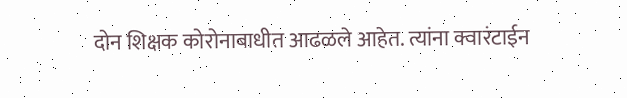दोन शिक्षक कोरोनाबाधीत आढळले आहेत. त्यांना क्वारंटाईन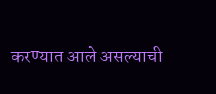करण्यात आले असल्याची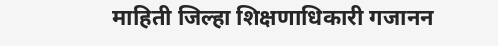माहिती जिल्हा शिक्षणाधिकारी गजानन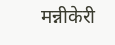मन्नीकेरी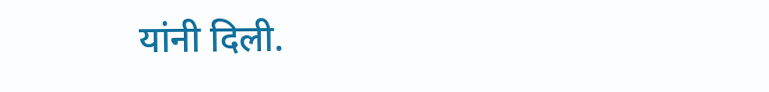यांनी दिली.